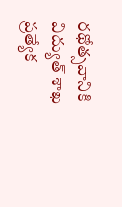రథోత్సవానికి విద్యుత్ శాఖ ప్రత్యేక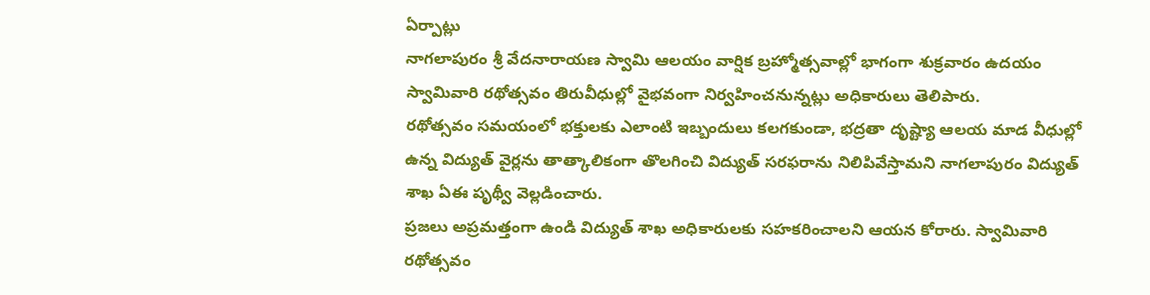ఏర్పాట్లు
నాగలాపురం శ్రీ వేదనారాయణ స్వామి ఆలయం వార్షిక బ్రహ్మోత్సవాల్లో భాగంగా శుక్రవారం ఉదయం స్వామివారి రథోత్సవం తిరువీధుల్లో వైభవంగా నిర్వహించనున్నట్లు అధికారులు తెలిపారు.
రథోత్సవం సమయంలో భక్తులకు ఎలాంటి ఇబ్బందులు కలగకుండా, భద్రతా దృష్ట్యా ఆలయ మాడ వీధుల్లో ఉన్న విద్యుత్ వైర్లను తాత్కాలికంగా తొలగించి విద్యుత్ సరఫరాను నిలిపివేస్తామని నాగలాపురం విద్యుత్ శాఖ ఏఈ పృథ్వీ వెల్లడించారు.
ప్రజలు అప్రమత్తంగా ఉండి విద్యుత్ శాఖ అధికారులకు సహకరించాలని ఆయన కోరారు. స్వామివారి రథోత్సవం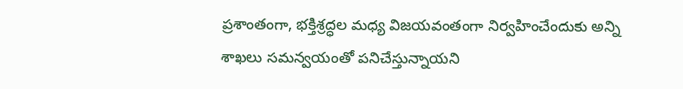ప్రశాంతంగా, భక్తిశ్రద్ధల మధ్య విజయవంతంగా నిర్వహించేందుకు అన్ని శాఖలు సమన్వయంతో పనిచేస్తున్నాయని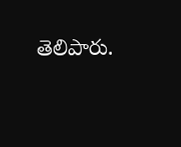తెలిపారు.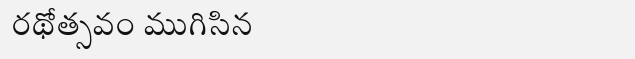రథోత్సవం ముగిసిన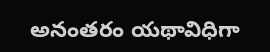అనంతరం యథావిధిగా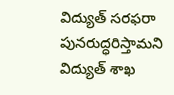విద్యుత్ సరఫరా పునరుద్ధరిస్తామని విద్యుత్ శాఖ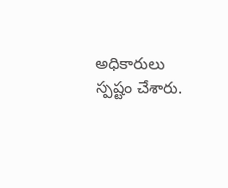అధికారులు స్పష్టం చేశారు.